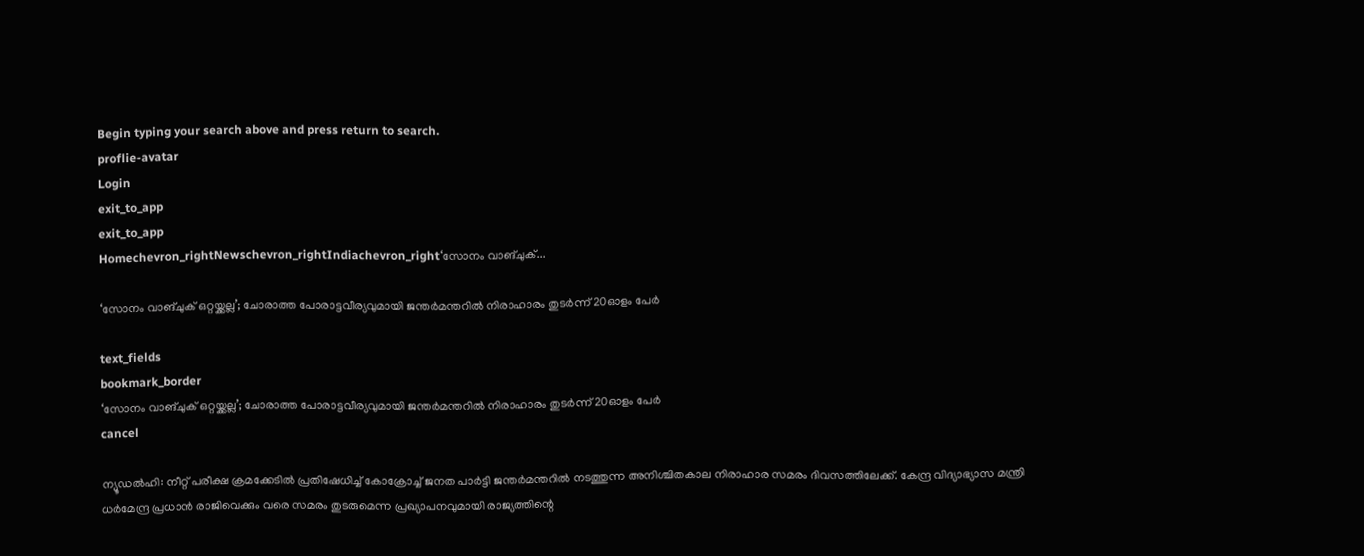Begin typing your search above and press return to search.
proflie-avatar
Login
exit_to_app
exit_to_app
Homechevron_rightNewschevron_rightIndiachevron_right‘സോനം വാങ്‌ചുക്...

‘സോനം വാങ്‌ചുക് ഒറ്റയ്ക്കല്ല’; ചോരാത്ത പോരാട്ടവീര്യവുമായി ജന്തർമന്തറിൽ നിരാഹാരം തുടർന്ന് 20ഓളം പേർ

text_fields
bookmark_border
‘സോനം വാങ്‌ചുക് ഒറ്റയ്ക്കല്ല’; ചോരാത്ത പോരാട്ടവീര്യവുമായി ജന്തർമന്തറിൽ നിരാഹാരം തുടർന്ന് 20ഓളം പേർ
cancel

ന്യൂഡൽഹി: നീറ്റ് പരീക്ഷ ക്രമക്കേടിൽ പ്രതിഷേധിച്ച് കോക്രോച്ച് ജനത പാർട്ടി ജന്തർമന്തറിൽ നടത്തുന്ന അനിശ്ചിതകാല നിരാഹാര സമരം ദിവസത്തിലേക്ക്. കേന്ദ്ര വിദ്യാഭ്യാസ മന്ത്രി ധർമേന്ദ്ര പ്രധാൻ രാജിവെക്കും വരെ സമരം തുടരുമെന്ന പ്രഖ്യാപനവുമായി രാജ്യത്തിന്റെ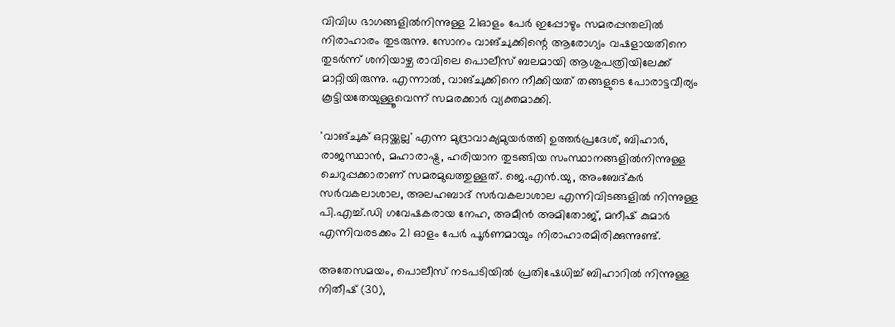വിവിധ ഭാഗങ്ങളിൽനിന്നുള്ള 21ഓളം പേർ ഇപ്പോഴും സമരപ്പന്തലിൽ നിരാഹാരം തുടരുന്നു. സോനം വാങ്‌ചുക്കിന്റെ ആരോഗ്യം വഷളായതിനെ തുടർന്ന് ശനിയാഴ്ച രാവിലെ പൊലീസ് ബലമായി ആശുപത്രിയിലേക്ക് മാറ്റിയിരുന്നു. എന്നാൽ, വാങ്‌ചുക്കിനെ നീക്കിയത് തങ്ങളുടെ പോരാട്ടവീര്യം കൂട്ടിയതേയുള്ളൂവെന്ന് സമരക്കാർ വ്യക്തമാക്കി.

'വാങ്‌ചുക് ഒറ്റയ്ക്കല്ല' എന്ന മുദ്രാവാക്യമുയർത്തി ഉത്തർപ്രദേശ്, ബിഹാർ, രാജസ്ഥാൻ, മഹാരാഷ്ട്ര, ഹരിയാന തുടങ്ങിയ സംസ്ഥാനങ്ങളിൽനിന്നുള്ള ചെറുപ്പക്കാരാണ് സമരമുഖത്തുള്ളത്. ജെ.എൻ.യു, അംബേദ്കർ സർവകലാശാല, അലഹബാദ് സർവകലാശാല എന്നിവിടങ്ങളിൽ നിന്നുള്ള പി.എച്ച്.ഡി ഗവേഷകരായ നേഹ, അമീൻ അമിതോജ്, മനീഷ് കുമാർ എന്നിവരടക്കം 21 ഓളം പേർ പൂർണമായും നിരാഹാരമിരിക്കുന്നുണ്ട്.

അതേസമയം, പൊലീസ് നടപടിയിൽ പ്രതിഷേധിച്ച് ബിഹാറിൽ നിന്നുള്ള നിതീഷ് (30),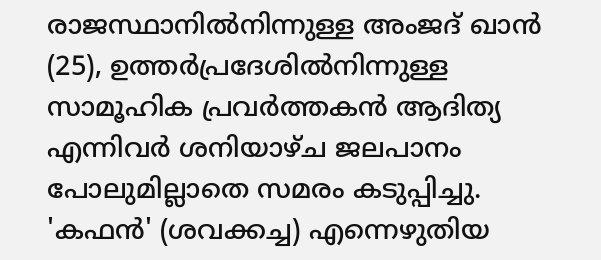രാജസ്ഥാനിൽനിന്നുള്ള അംജദ് ഖാൻ (25), ഉത്തർപ്രദേശിൽനിന്നുള്ള സാമൂഹിക പ്രവർത്തകൻ ആദിത്യ എന്നിവർ ശനിയാഴ്ച ജലപാനം പോലുമില്ലാതെ സമരം കടുപ്പിച്ചു. 'കഫൻ' (ശവക്കച്ച) എന്നെഴുതിയ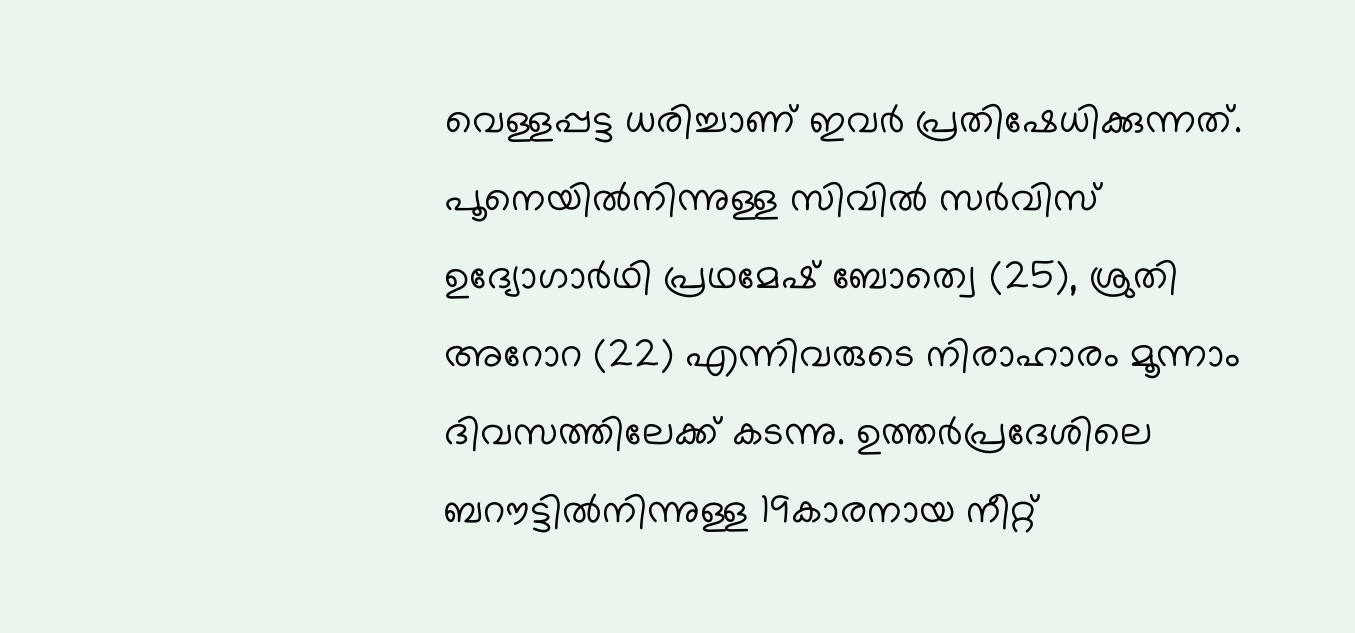വെള്ളപ്പട്ട ധരിച്ചാണ് ഇവർ പ്രതിഷേധിക്കുന്നത്. പൂനെയിൽനിന്നുള്ള സിവിൽ സർവിസ് ഉദ്യോഗാർഥി പ്രഥമേഷ് ബോത്വെ (25), ശ്രുതി അറോറ (22) എന്നിവരുടെ നിരാഹാരം മൂന്നാം ദിവസത്തിലേക്ക് കടന്നു. ഉത്തർപ്രദേശിലെ ബറൗട്ടിൽനിന്നുള്ള 19കാരനായ നീറ്റ്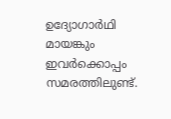ഉദ്യോഗാർഥി മായങ്കും ഇവർക്കൊപ്പം സമരത്തിലുണ്ട്.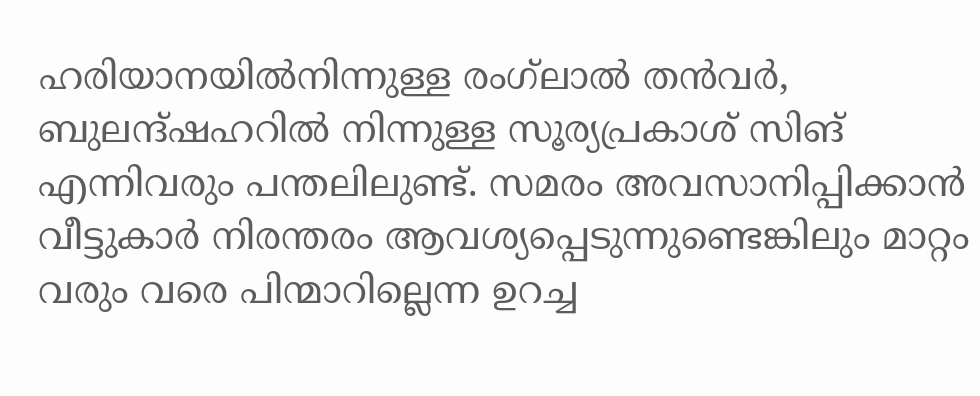ഹരിയാനയിൽനിന്നുള്ള രംഗ്‌ലാൽ തൻവർ, ബുലന്ദ്ഷഹറിൽ നിന്നുള്ള സൂര്യപ്രകാശ് സിങ് എന്നിവരും പന്തലിലുണ്ട്. സമരം അവസാനിപ്പിക്കാൻ വീട്ടുകാർ നിരന്തരം ആവശ്യപ്പെടുന്നുണ്ടെങ്കിലും മാറ്റം വരും വരെ പിന്മാറില്ലെന്ന ഉറച്ച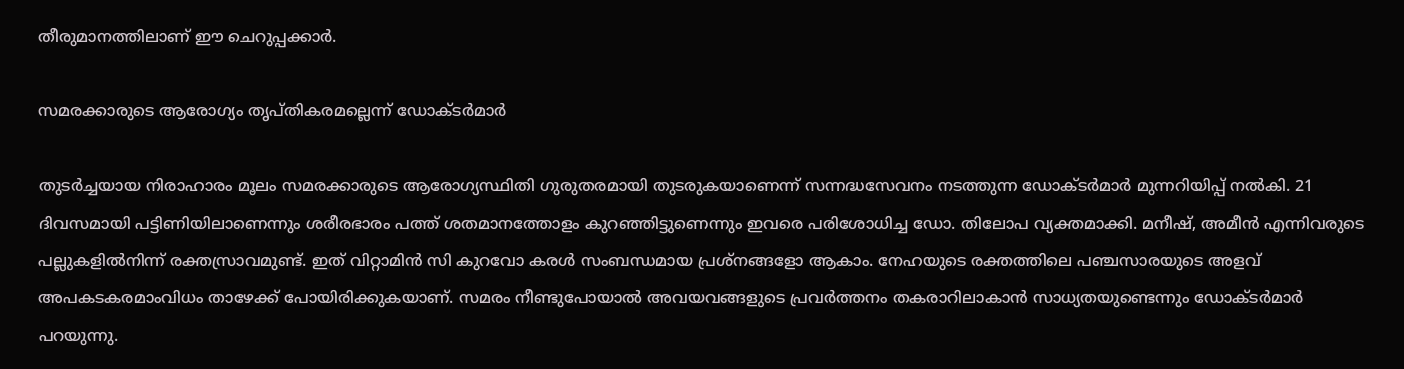തീരുമാനത്തിലാണ് ഈ ചെറുപ്പക്കാർ.

സമരക്കാരുടെ ആരോഗ്യം തൃപ്തികരമല്ലെന്ന് ഡോക്ടർമാർ

തുടർച്ചയായ നിരാഹാരം മൂലം സമരക്കാരുടെ ആരോഗ്യസ്ഥിതി ഗുരുതരമായി തുടരുകയാണെന്ന് സന്നദ്ധസേവനം നടത്തുന്ന ഡോക്ടർമാർ മുന്നറിയിപ്പ് നൽകി. 21 ദിവസമായി പട്ടിണിയിലാണെന്നും ശരീരഭാരം പത്ത് ശതമാനത്തോളം കുറഞ്ഞിട്ടുണെന്നും ഇവരെ പരിശോധിച്ച ഡോ. തിലോപ വ്യക്തമാക്കി. മനീഷ്, അമീൻ എന്നിവരുടെ പല്ലുകളിൽനിന്ന് രക്തസ്രാവമുണ്ട്. ഇത് വിറ്റാമിൻ സി കുറവോ കരൾ സംബന്ധമായ പ്രശ്നങ്ങളോ ആകാം. നേഹയുടെ രക്തത്തിലെ പഞ്ചസാരയുടെ അളവ് അപകടകരമാംവിധം താഴേക്ക് പോയിരിക്കുകയാണ്. സമരം നീണ്ടുപോയാൽ അവയവങ്ങളുടെ പ്രവർത്തനം തകരാറിലാകാൻ സാധ്യതയുണ്ടെന്നും ഡോക്ടർമാർ പറയുന്നു.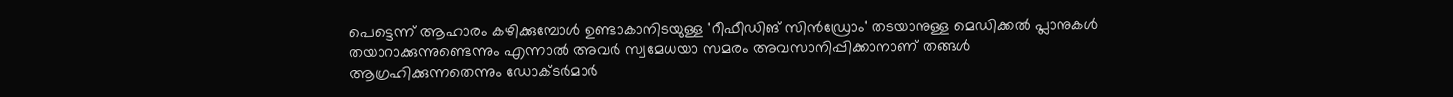പെട്ടെന്ന് ആഹാരം കഴിക്കുമ്പോൾ ഉണ്ടാകാനിടയുള്ള 'റീഫീഡിങ് സിൻഡ്രോം' തടയാനുള്ള മെഡിക്കൽ പ്ലാനുകൾ തയാറാക്കുന്നുണ്ടെന്നും എന്നാൽ അവർ സ്വമേധയാ സമരം അവസാനിപ്പിക്കാനാണ് തങ്ങൾ ആഗ്രഹിക്കുന്നതെന്നും ഡോക്ടർമാർ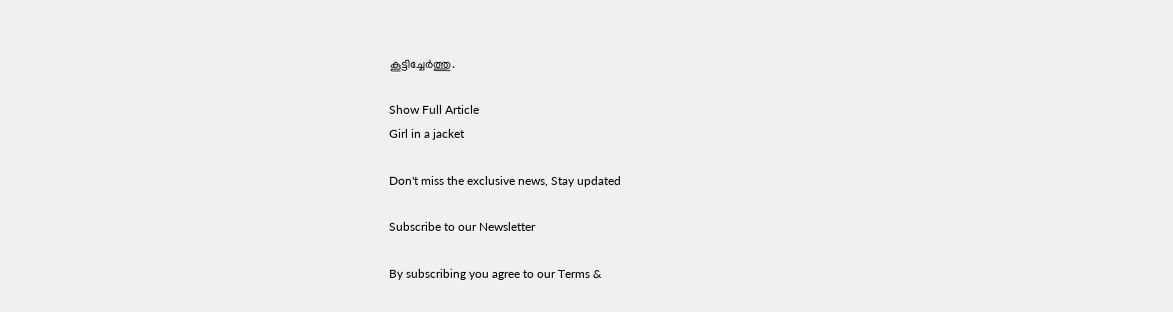കൂട്ടിച്ചേർത്തു.

Show Full Article
Girl in a jacket

Don't miss the exclusive news, Stay updated

Subscribe to our Newsletter

By subscribing you agree to our Terms &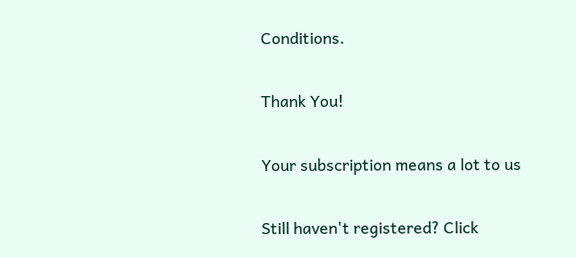Conditions.

Thank You!

Your subscription means a lot to us

Still haven't registered? Click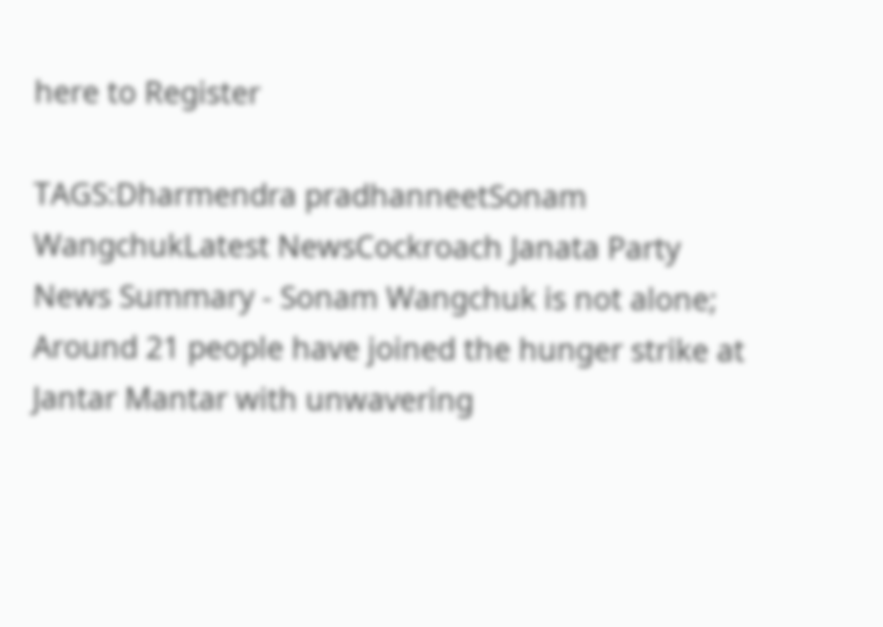here to Register

TAGS:Dharmendra pradhanneetSonam WangchukLatest NewsCockroach Janata Party
News Summary - Sonam Wangchuk is not alone; Around 21 people have joined the hunger strike at Jantar Mantar with unwavering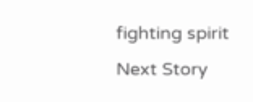fighting spirit
Next Story